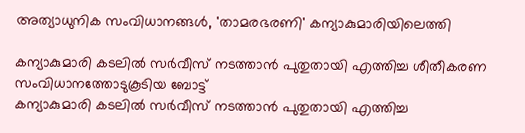അത്യാധുനിക സംവിധാനങ്ങള്‍, 'താമരഭരണി' കന്യാകുമാരിയിലെത്തി

കന്യാകുമാരി കടലിൽ സർവീസ് നടത്താൻ പുതുതായി എത്തിച്ച ശീതീകരണ സംവിധാനത്തോടുകൂടിയ ബോട്ട്
കന്യാകുമാരി കടലിൽ സർവീസ് നടത്താൻ പുതുതായി എത്തിച്ച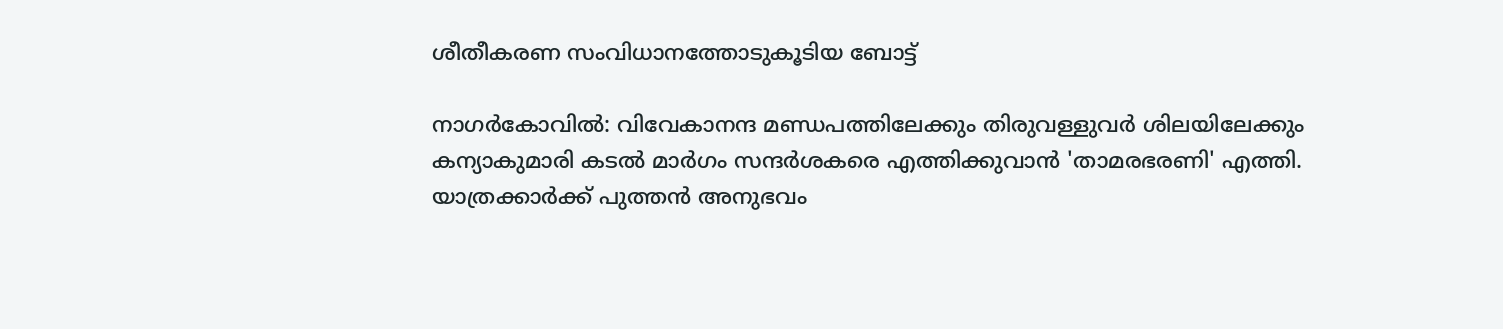ശീതീകരണ സംവിധാനത്തോടുകൂടിയ ബോട്ട്

നാഗര്‍കോവില്‍: വിവേകാനന്ദ മണ്ഡപത്തിലേക്കും തിരുവള്ളുവര്‍ ശിലയിലേക്കും കന്യാകുമാരി കടല്‍ മാര്‍ഗം സന്ദര്‍ശകരെ എത്തിക്കുവാന്‍ 'താമരഭരണി' എത്തി. യാത്രക്കാര്‍ക്ക് പുത്തന്‍ അനുഭവം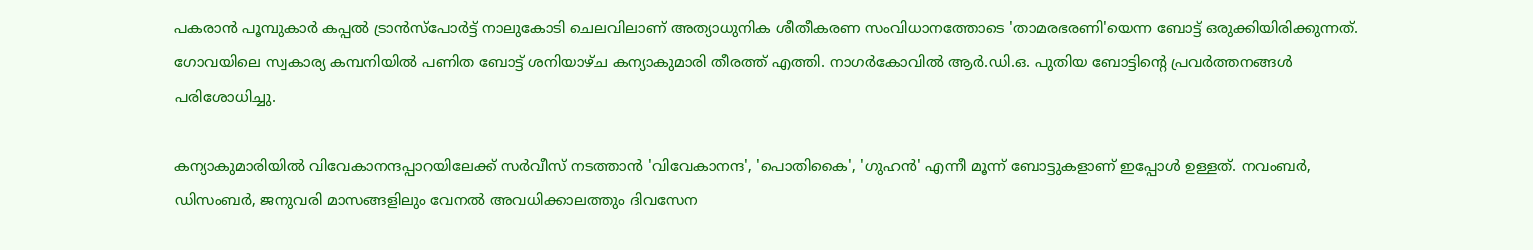പകരാന്‍ പൂമ്പുകാര്‍ കപ്പല്‍ ട്രാന്‍സ്പോര്‍ട്ട് നാലുകോടി ചെലവിലാണ് അത്യാധുനിക ശീതീകരണ സംവിധാനത്തോടെ 'താമരഭരണി'യെന്ന ബോട്ട് ഒരുക്കിയിരിക്കുന്നത്. ഗോവയിലെ സ്വകാര്യ കമ്പനിയില്‍ പണിത ബോട്ട് ശനിയാഴ്ച കന്യാകുമാരി തീരത്ത് എത്തി. നാഗര്‍കോവില്‍ ആര്‍.ഡി.ഒ. പുതിയ ബോട്ടിന്റെ പ്രവര്‍ത്തനങ്ങള്‍ പരിശോധിച്ചു.

കന്യാകുമാരിയില്‍ വിവേകാനന്ദപ്പാറയിലേക്ക് സര്‍വീസ് നടത്താന്‍ 'വിവേകാനന്ദ', 'പൊതികൈ', 'ഗുഹന്‍' എന്നീ മൂന്ന് ബോട്ടുകളാണ് ഇപ്പോള്‍ ഉള്ളത്. നവംബര്‍, ഡിസംബര്‍, ജനുവരി മാസങ്ങളിലും വേനല്‍ അവധിക്കാലത്തും ദിവസേന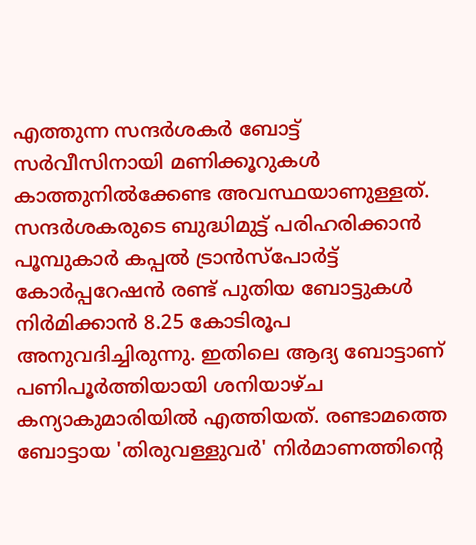എത്തുന്ന സന്ദര്‍ശകര്‍ ബോട്ട് സര്‍വീസിനായി മണിക്കൂറുകള്‍ കാത്തുനില്‍ക്കേണ്ട അവസ്ഥയാണുള്ളത്. സന്ദര്‍ശകരുടെ ബുദ്ധിമുട്ട് പരിഹരിക്കാന്‍ പൂമ്പുകാര്‍ കപ്പല്‍ ട്രാന്‍സ്പോര്‍ട്ട് കോര്‍പ്പറേഷന്‍ രണ്ട് പുതിയ ബോട്ടുകള്‍ നിര്‍മിക്കാന്‍ 8.25 കോടിരൂപ അനുവദിച്ചിരുന്നു. ഇതിലെ ആദ്യ ബോട്ടാണ് പണിപൂര്‍ത്തിയായി ശനിയാഴ്ച കന്യാകുമാരിയില്‍ എത്തിയത്. രണ്ടാമത്തെ ബോട്ടായ 'തിരുവള്ളുവര്‍' നിര്‍മാണത്തിന്റെ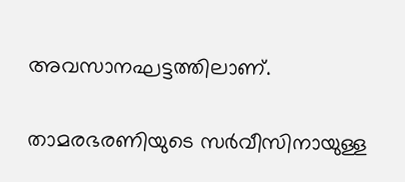അവസാനഘട്ടത്തിലാണ്.

താമരഭരണിയുടെ സര്‍വീസിനായുള്ള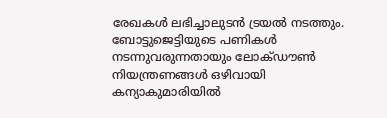രേഖകള്‍ ലഭിച്ചാലുടന്‍ ട്രയല്‍ നടത്തും. ബോട്ടുജെട്ടിയുടെ പണികള്‍ നടന്നുവരുന്നതായും ലോക്ഡൗണ്‍ നിയന്ത്രണങ്ങള്‍ ഒഴിവായി കന്യാകുമാരിയില്‍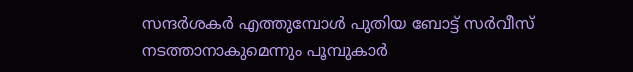സന്ദര്‍ശകര്‍ എത്തുമ്പോള്‍ പുതിയ ബോട്ട് സര്‍വീസ് നടത്താനാകുമെന്നും പൂമ്പുകാര്‍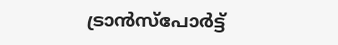ട്രാന്‍സ്പോര്‍ട്ട്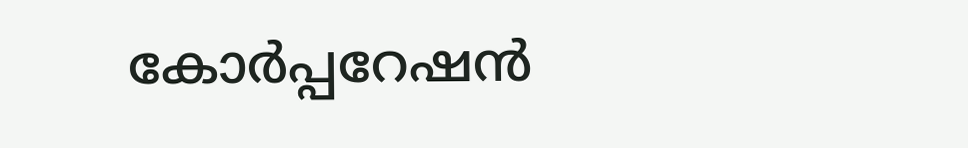കോര്‍പ്പറേഷന്‍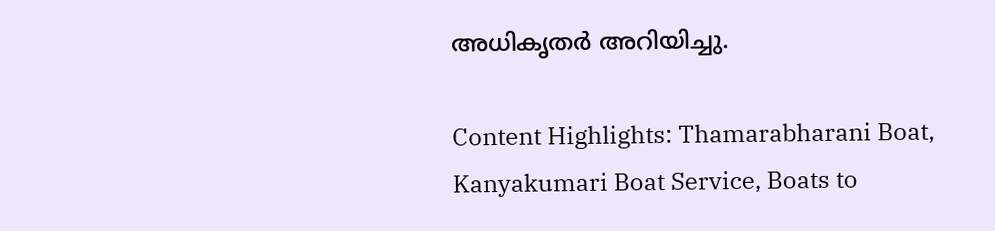അധികൃതര്‍ അറിയിച്ചു.

Content Highlights: Thamarabharani Boat, Kanyakumari Boat Service, Boats to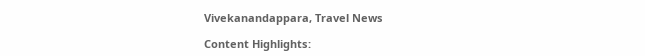Vivekanandappara, Travel News

Content Highlights: